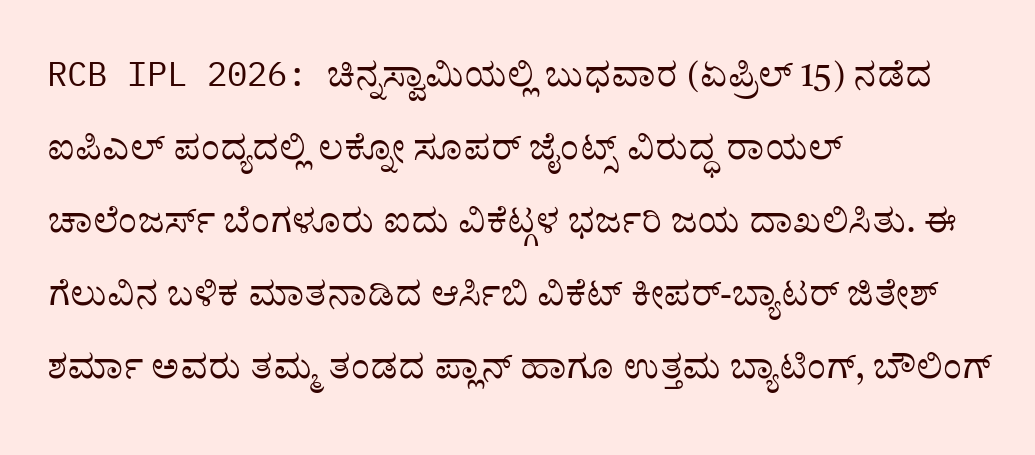RCB IPL 2026: ಚಿನ್ನಸ್ವಾಮಿಯಲ್ಲಿ ಬುಧವಾರ (ಏಪ್ರಿಲ್ 15) ನಡೆದ ಐಪಿಎಲ್ ಪಂದ್ಯದಲ್ಲಿ ಲಕ್ನೋ ಸೂಪರ್ ಜೈಂಟ್ಸ್ ವಿರುದ್ಧ ರಾಯಲ್ ಚಾಲೆಂಜರ್ಸ್ ಬೆಂಗಳೂರು ಐದು ವಿಕೆಟ್ಗಳ ಭರ್ಜರಿ ಜಯ ದಾಖಲಿಸಿತು. ಈ ಗೆಲುವಿನ ಬಳಿಕ ಮಾತನಾಡಿದ ಆರ್ಸಿಬಿ ವಿಕೆಟ್ ಕೀಪರ್-ಬ್ಯಾಟರ್ ಜಿತೇಶ್ ಶರ್ಮಾ ಅವರು ತಮ್ಮ ತಂಡದ ಪ್ಲಾನ್ ಹಾಗೂ ಉತ್ತಮ ಬ್ಯಾಟಿಂಗ್, ಬೌಲಿಂಗ್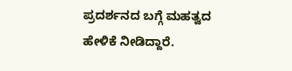ಪ್ರದರ್ಶನದ ಬಗ್ಗೆ ಮಹತ್ವದ ಹೇಳಿಕೆ ನೀಡಿದ್ದಾರೆ.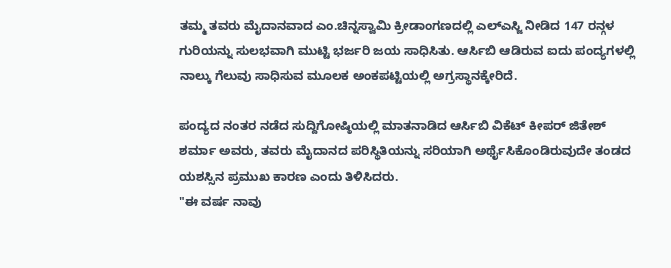ತಮ್ಮ ತವರು ಮೈದಾನವಾದ ಎಂ.ಚಿನ್ನಸ್ವಾಮಿ ಕ್ರೀಡಾಂಗಣದಲ್ಲಿ ಎಲ್ಎಸ್ಜಿ ನೀಡಿದ 147 ರನ್ಗಳ ಗುರಿಯನ್ನು ಸುಲಭವಾಗಿ ಮುಟ್ಟಿ ಭರ್ಜರಿ ಜಯ ಸಾಧಿಸಿತು. ಆರ್ಸಿಬಿ ಆಡಿರುವ ಐದು ಪಂದ್ಯಗಳಲ್ಲಿ ನಾಲ್ಕು ಗೆಲುವು ಸಾಧಿಸುವ ಮೂಲಕ ಅಂಕಪಟ್ಟಿಯಲ್ಲಿ ಅಗ್ರಸ್ಥಾನಕ್ಕೇರಿದೆ.

ಪಂದ್ಯದ ನಂತರ ನಡೆದ ಸುದ್ದಿಗೋಷ್ಠಿಯಲ್ಲಿ ಮಾತನಾಡಿದ ಆರ್ಸಿಬಿ ವಿಕೆಟ್ ಕೀಪರ್ ಜಿತೇಶ್ ಶರ್ಮಾ ಅವರು, ತವರು ಮೈದಾನದ ಪರಿಸ್ಥಿತಿಯನ್ನು ಸರಿಯಾಗಿ ಅರ್ಥೈಸಿಕೊಂಡಿರುವುದೇ ತಂಡದ ಯಶಸ್ಸಿನ ಪ್ರಮುಖ ಕಾರಣ ಎಂದು ತಿಳಿಸಿದರು.
"ಈ ವರ್ಷ ನಾವು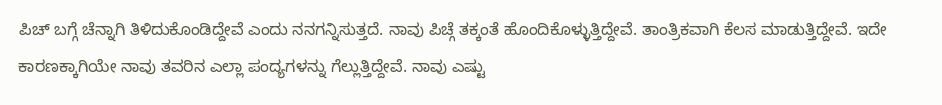ಪಿಚ್ ಬಗ್ಗೆ ಚೆನ್ನಾಗಿ ತಿಳಿದುಕೊಂಡಿದ್ದೇವೆ ಎಂದು ನನಗನ್ನಿಸುತ್ತದೆ. ನಾವು ಪಿಚ್ಗೆ ತಕ್ಕಂತೆ ಹೊಂದಿಕೊಳ್ಳುತ್ತಿದ್ದೇವೆ. ತಾಂತ್ರಿಕವಾಗಿ ಕೆಲಸ ಮಾಡುತ್ತಿದ್ದೇವೆ. ಇದೇ ಕಾರಣಕ್ಕಾಗಿಯೇ ನಾವು ತವರಿನ ಎಲ್ಲಾ ಪಂದ್ಯಗಳನ್ನು ಗೆಲ್ಲುತ್ತಿದ್ದೇವೆ. ನಾವು ಎಷ್ಟು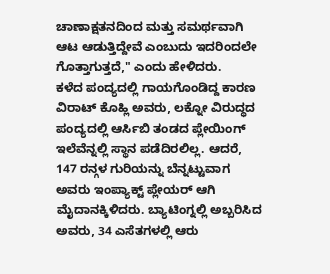ಚಾಣಾಕ್ಷತನದಿಂದ ಮತ್ತು ಸಮರ್ಥವಾಗಿ ಆಟ ಆಡುತ್ತಿದ್ದೇವೆ ಎಂಬುದು ಇದರಿಂದಲೇ ಗೊತ್ತಾಗುತ್ತದೆ," ಎಂದು ಹೇಳಿದರು.
ಕಳೆದ ಪಂದ್ಯದಲ್ಲಿ ಗಾಯಗೊಂಡಿದ್ದ ಕಾರಣ ವಿರಾಟ್ ಕೊಹ್ಲಿ ಅವರು, ಲಕ್ನೋ ವಿರುದ್ಧದ ಪಂದ್ಯದಲ್ಲಿ ಆರ್ಸಿಬಿ ತಂಡದ ಪ್ಲೇಯಿಂಗ್ ಇಲೆವೆನ್ನಲ್ಲಿ ಸ್ಥಾನ ಪಡೆದಿರಲಿಲ್ಲ. ಆದರೆ, 147 ರನ್ಗಳ ಗುರಿಯನ್ನು ಬೆನ್ನಟ್ಟುವಾಗ ಅವರು ಇಂಪ್ಯಾಕ್ಟ್ ಪ್ಲೇಯರ್ ಆಗಿ ಮೈದಾನಕ್ಕಿಳಿದರು. ಬ್ಯಾಟಿಂಗ್ನಲ್ಲಿ ಅಬ್ಬರಿಸಿದ ಅವರು, 34 ಎಸೆತಗಳಲ್ಲಿ ಆರು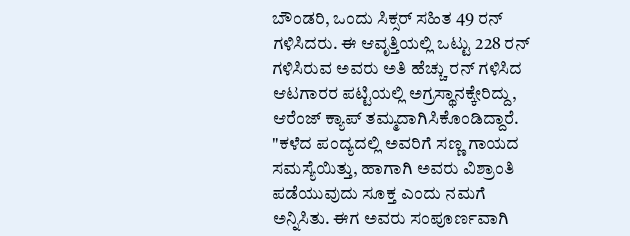ಬೌಂಡರಿ, ಒಂದು ಸಿಕ್ಸರ್ ಸಹಿತ 49 ರನ್ ಗಳಿಸಿದರು. ಈ ಆವೃತ್ತಿಯಲ್ಲಿ ಒಟ್ಟು 228 ರನ್ ಗಳಿಸಿರುವ ಅವರು ಅತಿ ಹೆಚ್ಚು ರನ್ ಗಳಿಸಿದ ಆಟಗಾರರ ಪಟ್ಟಿಯಲ್ಲಿ ಅಗ್ರಸ್ಥಾನಕ್ಕೇರಿದ್ದು, ಆರೆಂಜ್ ಕ್ಯಾಪ್ ತಮ್ಮದಾಗಿಸಿಕೊಂಡಿದ್ದಾರೆ.
"ಕಳೆದ ಪಂದ್ಯದಲ್ಲಿ ಅವರಿಗೆ ಸಣ್ಣ ಗಾಯದ ಸಮಸ್ಯೆಯಿತ್ತು, ಹಾಗಾಗಿ ಅವರು ವಿಶ್ರಾಂತಿ ಪಡೆಯುವುದು ಸೂಕ್ತ ಎಂದು ನಮಗೆ ಅನ್ನಿಸಿತು. ಈಗ ಅವರು ಸಂಪೂರ್ಣವಾಗಿ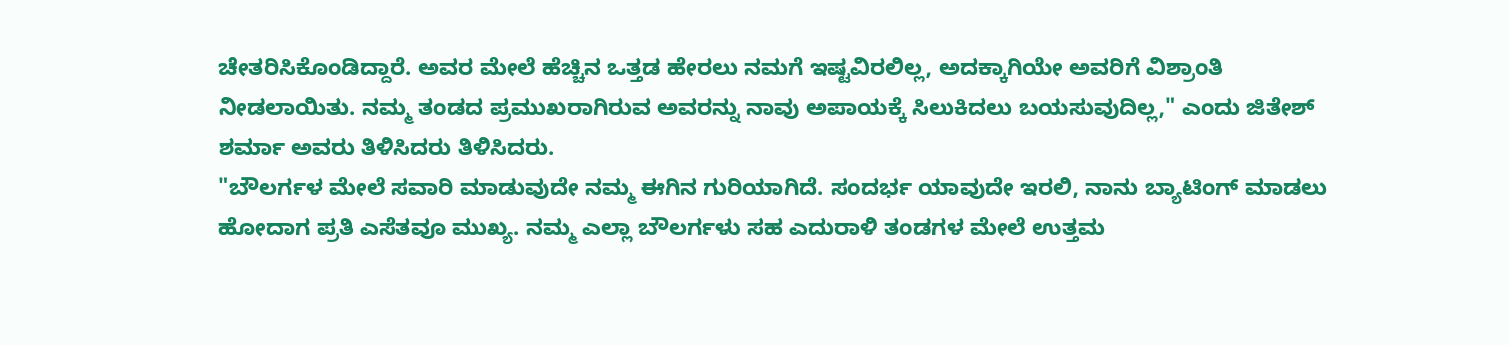ಚೇತರಿಸಿಕೊಂಡಿದ್ದಾರೆ. ಅವರ ಮೇಲೆ ಹೆಚ್ಚಿನ ಒತ್ತಡ ಹೇರಲು ನಮಗೆ ಇಷ್ಟವಿರಲಿಲ್ಲ, ಅದಕ್ಕಾಗಿಯೇ ಅವರಿಗೆ ವಿಶ್ರಾಂತಿ ನೀಡಲಾಯಿತು. ನಮ್ಮ ತಂಡದ ಪ್ರಮುಖರಾಗಿರುವ ಅವರನ್ನು ನಾವು ಅಪಾಯಕ್ಕೆ ಸಿಲುಕಿದಲು ಬಯಸುವುದಿಲ್ಲ," ಎಂದು ಜಿತೇಶ್ ಶರ್ಮಾ ಅವರು ತಿಳಿಸಿದರು ತಿಳಿಸಿದರು.
"ಬೌಲರ್ಗಳ ಮೇಲೆ ಸವಾರಿ ಮಾಡುವುದೇ ನಮ್ಮ ಈಗಿನ ಗುರಿಯಾಗಿದೆ. ಸಂದರ್ಭ ಯಾವುದೇ ಇರಲಿ, ನಾನು ಬ್ಯಾಟಿಂಗ್ ಮಾಡಲು ಹೋದಾಗ ಪ್ರತಿ ಎಸೆತವೂ ಮುಖ್ಯ. ನಮ್ಮ ಎಲ್ಲಾ ಬೌಲರ್ಗಳು ಸಹ ಎದುರಾಳಿ ತಂಡಗಳ ಮೇಲೆ ಉತ್ತಮ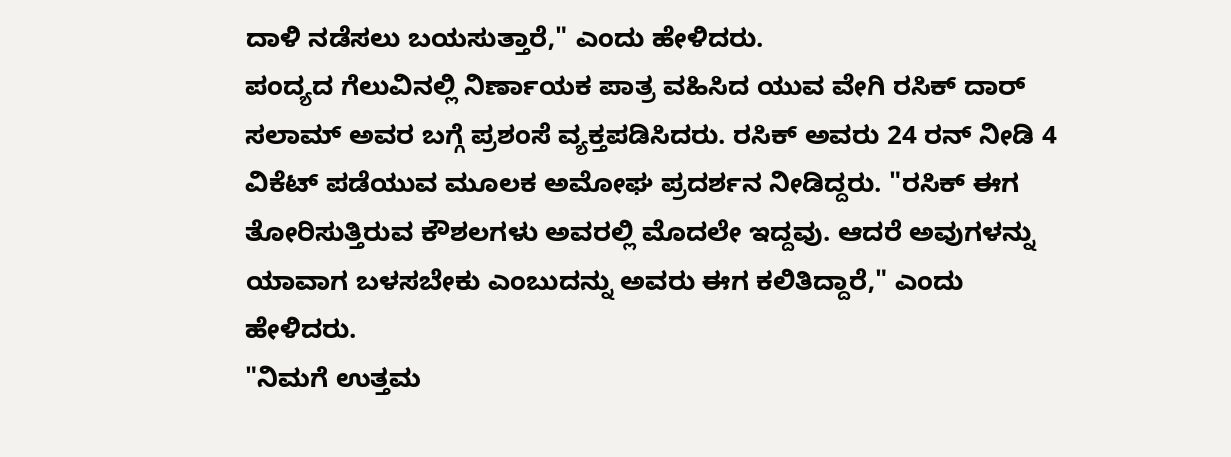ದಾಳಿ ನಡೆಸಲು ಬಯಸುತ್ತಾರೆ," ಎಂದು ಹೇಳಿದರು.
ಪಂದ್ಯದ ಗೆಲುವಿನಲ್ಲಿ ನಿರ್ಣಾಯಕ ಪಾತ್ರ ವಹಿಸಿದ ಯುವ ವೇಗಿ ರಸಿಕ್ ದಾರ್ ಸಲಾಮ್ ಅವರ ಬಗ್ಗೆ ಪ್ರಶಂಸೆ ವ್ಯಕ್ತಪಡಿಸಿದರು. ರಸಿಕ್ ಅವರು 24 ರನ್ ನೀಡಿ 4 ವಿಕೆಟ್ ಪಡೆಯುವ ಮೂಲಕ ಅಮೋಘ ಪ್ರದರ್ಶನ ನೀಡಿದ್ದರು. "ರಸಿಕ್ ಈಗ ತೋರಿಸುತ್ತಿರುವ ಕೌಶಲಗಳು ಅವರಲ್ಲಿ ಮೊದಲೇ ಇದ್ದವು. ಆದರೆ ಅವುಗಳನ್ನು ಯಾವಾಗ ಬಳಸಬೇಕು ಎಂಬುದನ್ನು ಅವರು ಈಗ ಕಲಿತಿದ್ದಾರೆ," ಎಂದು ಹೇಳಿದರು.
"ನಿಮಗೆ ಉತ್ತಮ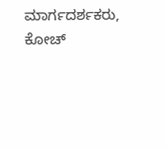ಮಾರ್ಗದರ್ಶಕರು, ಕೋಚ್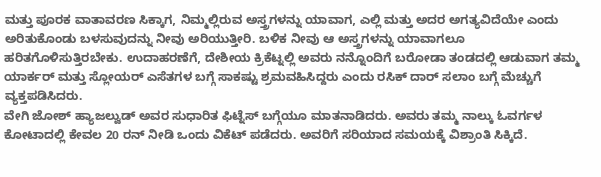ಮತ್ತು ಪೂರಕ ವಾತಾವರಣ ಸಿಕ್ಕಾಗ, ನಿಮ್ಮಲ್ಲಿರುವ ಅಸ್ತ್ರಗಳನ್ನು ಯಾವಾಗ, ಎಲ್ಲಿ ಮತ್ತು ಅದರ ಅಗತ್ಯವಿದೆಯೇ ಎಂದು ಅರಿತುಕೊಂಡು ಬಳಸುವುದನ್ನು ನೀವು ಅರಿಯುತ್ತೀರಿ. ಬಳಿಕ ನೀವು ಆ ಅಸ್ತ್ರಗಳನ್ನು ಯಾವಾಗಲೂ ಹರಿತಗೊಳಿಸುತ್ತಿರಬೇಕು. ಉದಾಹರಣೆಗೆ, ದೇಶೀಯ ಕ್ರಿಕೆಟ್ನಲ್ಲಿ ಅವರು ನನ್ನೊಂದಿಗೆ ಬರೋಡಾ ತಂಡದಲ್ಲಿ ಆಡುವಾಗ ತಮ್ಮ ಯಾರ್ಕರ್ ಮತ್ತು ಸ್ಲೋಯರ್ ಎಸೆತಗಳ ಬಗ್ಗೆ ಸಾಕಷ್ಟು ಶ್ರಮವಹಿಸಿದ್ದರು ಎಂದು ರಸಿಕ್ ದಾರ್ ಸಲಾಂ ಬಗ್ಗೆ ಮೆಚ್ಚುಗೆ ವ್ಯಕ್ತಪಡಿಸಿದರು.
ವೇಗಿ ಜೋಶ್ ಹ್ಯಾಜಲ್ವುಡ್ ಅವರ ಸುಧಾರಿತ ಫಿಟ್ನೆಸ್ ಬಗ್ಗೆಯೂ ಮಾತನಾಡಿದರು. ಅವರು ತಮ್ಮ ನಾಲ್ಕು ಓವರ್ಗಳ ಕೋಟಾದಲ್ಲಿ ಕೇವಲ 20 ರನ್ ನೀಡಿ ಒಂದು ವಿಕೆಟ್ ಪಡೆದರು. ಅವರಿಗೆ ಸರಿಯಾದ ಸಮಯಕ್ಕೆ ವಿಶ್ರಾಂತಿ ಸಿಕ್ಕಿದೆ.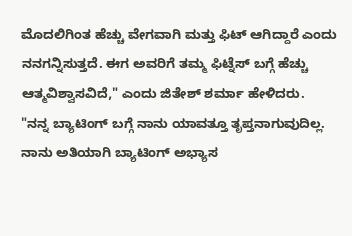ಮೊದಲಿಗಿಂತ ಹೆಚ್ಚು ವೇಗವಾಗಿ ಮತ್ತು ಫಿಟ್ ಆಗಿದ್ದಾರೆ ಎಂದು ನನಗನ್ನಿಸುತ್ತದೆ. ಈಗ ಅವರಿಗೆ ತಮ್ಮ ಫಿಟ್ನೆಸ್ ಬಗ್ಗೆ ಹೆಚ್ಚು ಆತ್ಮವಿಶ್ವಾಸವಿದೆ," ಎಂದು ಜಿತೇಶ್ ಶರ್ಮಾ ಹೇಳಿದರು.
"ನನ್ನ ಬ್ಯಾಟಿಂಗ್ ಬಗ್ಗೆ ನಾನು ಯಾವತ್ತೂ ತೃಪ್ತನಾಗುವುದಿಲ್ಲ. ನಾನು ಅತಿಯಾಗಿ ಬ್ಯಾಟಿಂಗ್ ಅಭ್ಯಾಸ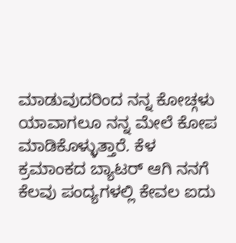ಮಾಡುವುದರಿಂದ ನನ್ನ ಕೋಚ್ಗಳು ಯಾವಾಗಲೂ ನನ್ನ ಮೇಲೆ ಕೋಪ ಮಾಡಿಕೊಳ್ಳುತ್ತಾರೆ. ಕೆಳ ಕ್ರಮಾಂಕದ ಬ್ಯಾಟರ್ ಆಗಿ ನನಗೆ ಕೆಲವು ಪಂದ್ಯಗಳಲ್ಲಿ ಕೇವಲ ಐದು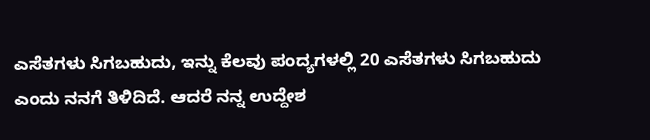ಎಸೆತಗಳು ಸಿಗಬಹುದು, ಇನ್ನು ಕೆಲವು ಪಂದ್ಯಗಳಲ್ಲಿ 20 ಎಸೆತಗಳು ಸಿಗಬಹುದು ಎಂದು ನನಗೆ ತಿಳಿದಿದೆ. ಆದರೆ ನನ್ನ ಉದ್ದೇಶ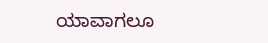ಯಾವಾಗಲೂ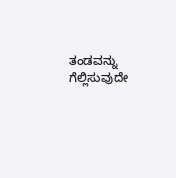ತಂಡವನ್ನು ಗೆಲ್ಲಿಸುವುದೇ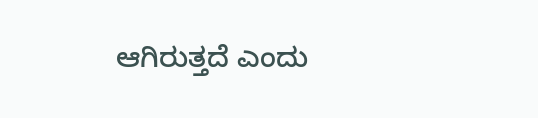ಆಗಿರುತ್ತದೆ ಎಂದು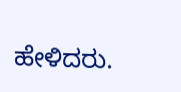ಹೇಳಿದರು.